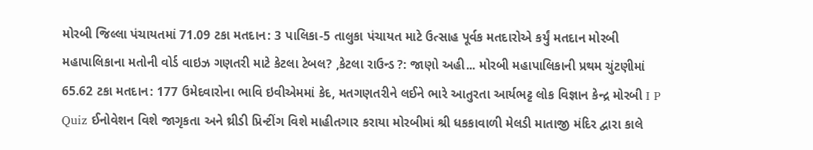મોરબી જિલ્લા પંચાયતમાં 71.09 ટકા મતદાન: 3 પાલિકા-5 તાલુકા પંચાયત માટે ઉત્સાહ પૂર્વક મતદારોએ કર્યું મતદાન મોરબી મહાપાલિકાના મતોની વોર્ડ વાઇઝ ગણતરી માટે કેટલા ટેબલ? ,કેટલા રાઉન્ડ ?: જાણો અહી... મોરબી મહાપાલિકાની પ્રથમ ચુંટણીમાં 65.62 ટકા મતદાન: 177 ઉમેદવારોના ભાવિ ઇવીએમમાં કેદ, મતગણતરીને લઈને ભારે આતુરતા આર્યભટ્ટ લોક વિજ્ઞાન કેન્દ્ર મોરબી I P Quiz ઈનોવેશન વિશે જાગૃકતા અને થ્રીડી પ્રિન્ટીંગ વિશે માહીતગાર કરાયા મોરબીમાં શ્રી ધકકાવાળી મેલડી માતાજી મંદિર દ્વારા કાલે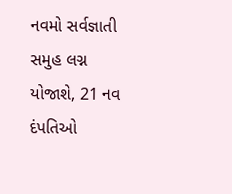નવમો સર્વજ્ઞાતી સમુહ લગ્ન યોજાશે, 21 નવ દંપતિઓ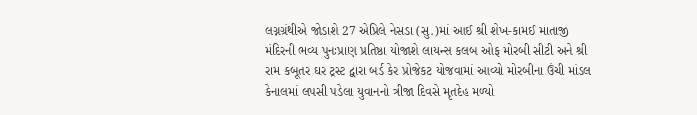લગ્નગ્રંથીએ જોડાશે 27 એપ્રિલે નેસડા (સુ.)માં આઈ શ્રી શેખ-કામઈ માતાજી મંદિરની ભવ્ય પુનઃપ્રાણ પ્રતિષ્ઠા યોજાશે લાયન્સ કલબ ઓફ મોરબી સીટી અને શ્રી રામ કબૂતર ઘર ટ્રસ્ટ દ્વારા બર્ડ કેર પ્રોજેકટ યોજવામાં આવ્યો મોરબીના ઉંચી માંડલ કેનાલમાં લપસી પડેલા યુવાનનો ત્રીજા દિવસે મૃતદેહ મળ્યો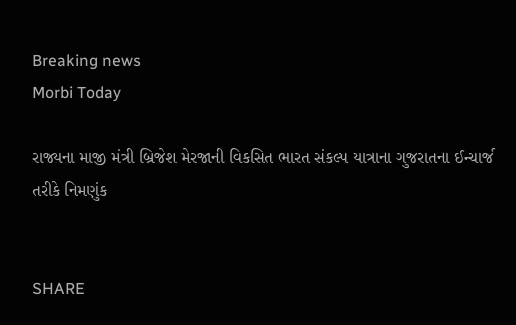Breaking news
Morbi Today

રાજ્યના માજી મંત્રી બ્રિજેશ મેરજાની વિકસિત ભારત સંકલ્પ યાત્રાના ગુજરાતના ઈન્ચાર્જ તરીકે નિમણુંક


SHARE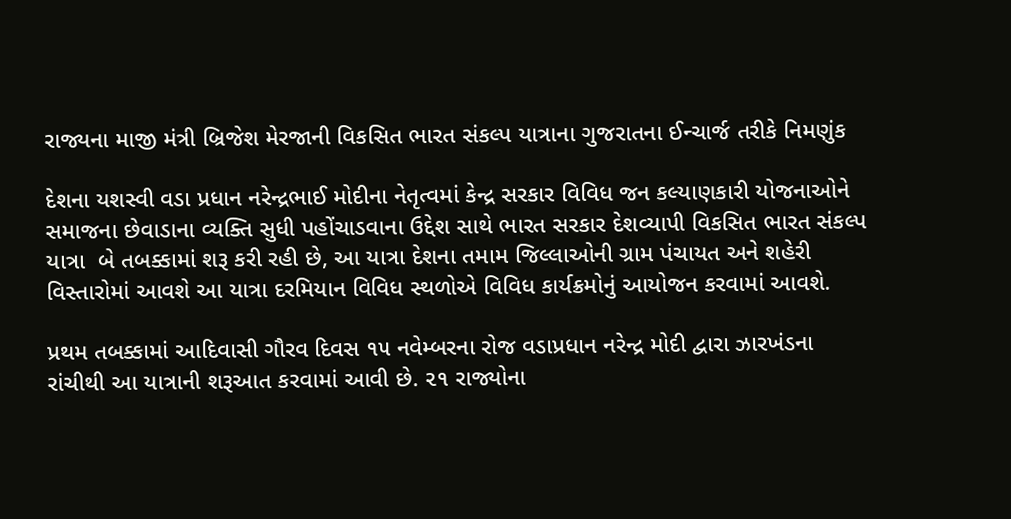રાજ્યના માજી મંત્રી બ્રિજેશ મેરજાની વિકસિત ભારત સંકલ્પ યાત્રાના ગુજરાતના ઈન્ચાર્જ તરીકે નિમણુંક

દેશના યશસ્વી વડા પ્રધાન નરેન્દ્રભાઈ મોદીના નેતૃત્વમાં કેન્દ્ર સરકાર વિવિધ જન કલ્યાણકારી યોજનાઓને સમાજના છેવાડાના વ્યક્તિ સુધી પહોંચાડવાના ઉદ્દેશ સાથે ભારત સરકાર દેશવ્યાપી વિકસિત ભારત સંકલ્પ યાત્રા  બે તબક્કામાં શરૂ કરી રહી છે, આ યાત્રા દેશના તમામ જિલ્લાઓની ગ્રામ પંચાયત અને શહેરી વિસ્તારોમાં આવશે આ યાત્રા દરમિયાન વિવિધ સ્થળોએ વિવિધ કાર્યક્રમોનું આયોજન કરવામાં આવશે.

પ્રથમ તબક્કામાં આદિવાસી ગૌરવ દિવસ ૧૫ નવેમ્બરના રોજ વડાપ્રધાન નરેન્દ્ર મોદી દ્વારા ઝારખંડના રાંચીથી આ યાત્રાની શરૂઆત કરવામાં આવી છે. ૨૧ રાજ્યોના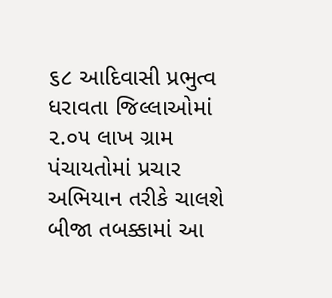૬૮ આદિવાસી પ્રભુત્વ ધરાવતા જિલ્લાઓમાં ૨.૦૫ લાખ ગ્રામ પંચાયતોમાં પ્રચાર અભિયાન તરીકે ચાલશે બીજા તબક્કામાં આ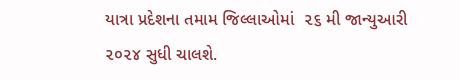યાત્રા પ્રદેશના તમામ જિલ્લાઓમાં  ૨૬ મી જાન્યુઆરી ૨૦૨૪ સુધી ચાલશે.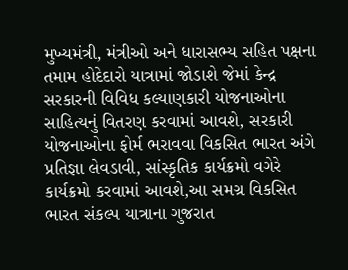મુખ્યમંત્રી, મંત્રીઓ અને ધારાસભ્ય સહિત પક્ષના તમામ હોદેદારો યાત્રામાં જોડાશે જેમાં કેન્દ્ર સરકારની વિવિધ કલ્યાણકારી યોજનાઓના સાહિત્યનું વિતરણ કરવામાં આવશે, સરકારી યોજનાઓના ફોર્મ ભરાવવા વિકસિત ભારત અંગે પ્રતિજ્ઞા લેવડાવી, સાંસ્કૃતિક કાર્યક્રમો વગેરે કાર્યક્રમો કરવામાં આવશે,આ સમગ્ર વિકસિત ભારત સંકલ્પ યાત્રાના ગુજરાત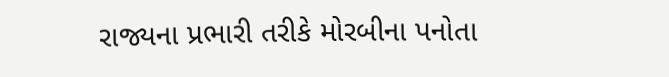રાજ્યના પ્રભારી તરીકે મોરબીના પનોતા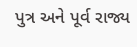પુત્ર અને પૂર્વ રાજ્ય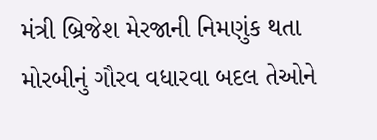મંત્રી બ્રિજેશ મેરજાની નિમણુંક થતા મોરબીનું ગૌરવ વધારવા બદલ તેઓને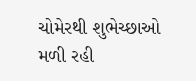ચોમેરથી શુભેચ્છાઓ મળી રહી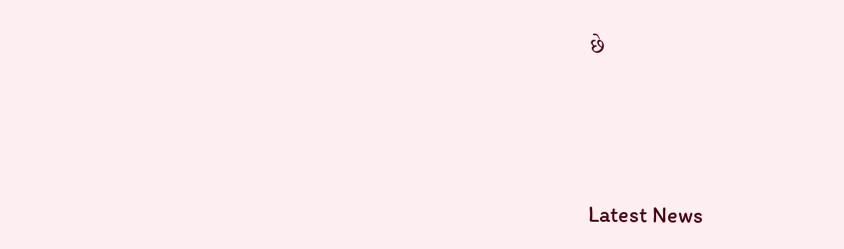છે






Latest News